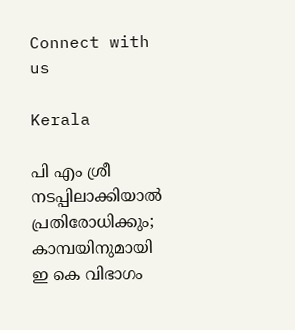Connect with us

Kerala

പി എം ശ്രീ നടപ്പിലാക്കിയാല്‍ പ്രതിരോധിക്കും; കാമ്പയിനുമായി ഇ കെ വിഭാഗം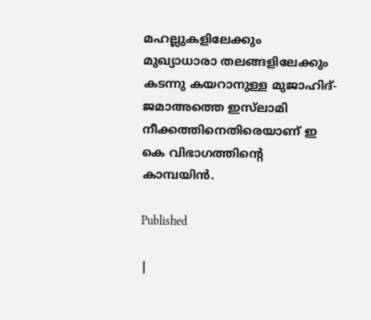മഹല്ലുകളിലേക്കും മുഖ്യാധാരാ തലങ്ങളിലേക്കും കടന്നു കയറാനുള്ള മുജാഹിദ്-ജമാഅത്തെ ഇസ്‌ലാമി നീക്കത്തിനെതിരെയാണ് ഇ കെ വിഭാഗത്തിന്റെ കാമ്പയിന്‍.

Published

|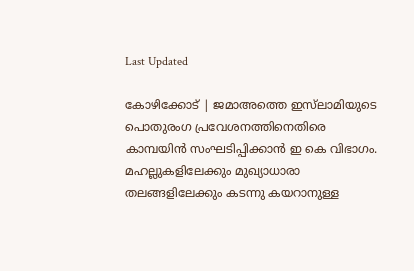Last Updated

കോഴിക്കോട് | ജമാഅത്തെ ഇസ്‌ലാമിയുടെ പൊതുരംഗ പ്രവേശനത്തിനെതിരെ കാമ്പയിന്‍ സംഘടിപ്പിക്കാന്‍ ഇ കെ വിഭാഗം. മഹല്ലുകളിലേക്കും മുഖ്യാധാരാ തലങ്ങളിലേക്കും കടന്നു കയറാനുള്ള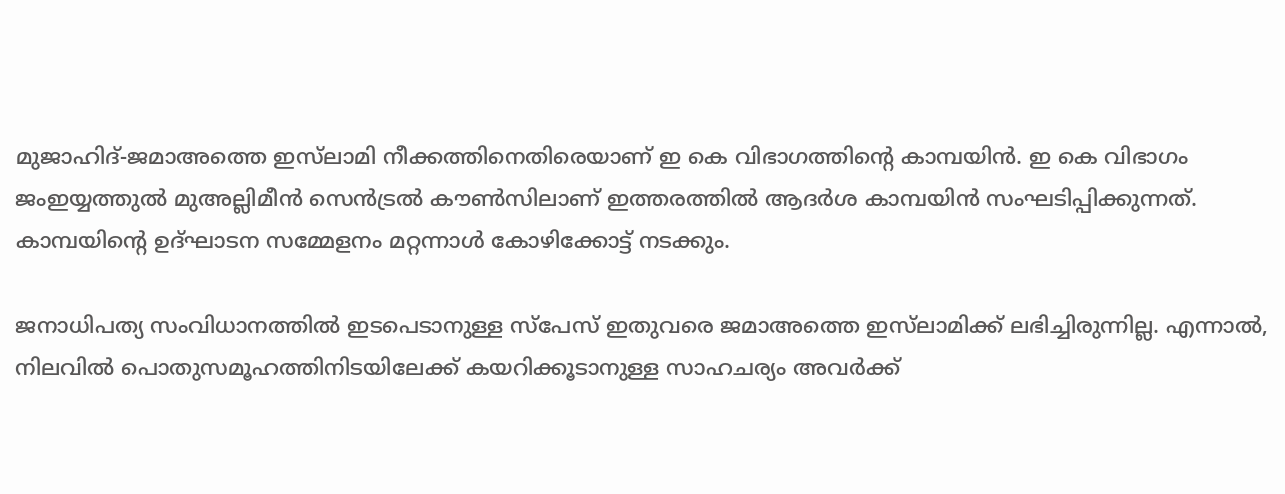മുജാഹിദ്-ജമാഅത്തെ ഇസ്‌ലാമി നീക്കത്തിനെതിരെയാണ് ഇ കെ വിഭാഗത്തിന്റെ കാമ്പയിന്‍. ഇ കെ വിഭാഗം ജംഇയ്യത്തുല്‍ മുഅല്ലിമീന്‍ സെന്‍ട്രല്‍ കൗണ്‍സിലാണ് ഇത്തരത്തില്‍ ആദര്‍ശ കാമ്പയിന്‍ സംഘടിപ്പിക്കുന്നത്. കാമ്പയിന്റെ ഉദ്ഘാടന സമ്മേളനം മറ്റന്നാള്‍ കോഴിക്കോട്ട് നടക്കും.

ജനാധിപത്യ സംവിധാനത്തില്‍ ഇടപെടാനുള്ള സ്‌പേസ് ഇതുവരെ ജമാഅത്തെ ഇസ്‌ലാമിക്ക് ലഭിച്ചിരുന്നില്ല. എന്നാല്‍, നിലവില്‍ പൊതുസമൂഹത്തിനിടയിലേക്ക് കയറിക്കൂടാനുള്ള സാഹചര്യം അവര്‍ക്ക്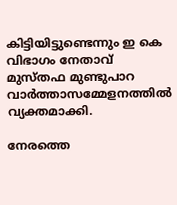കിട്ടിയിട്ടുണ്ടെന്നും ഇ കെ വിഭാഗം നേതാവ് മുസ്തഫ മുണ്ടുപാറ വാര്‍ത്താസമ്മേളനത്തില്‍ വ്യക്തമാക്കി.

നേരത്തെ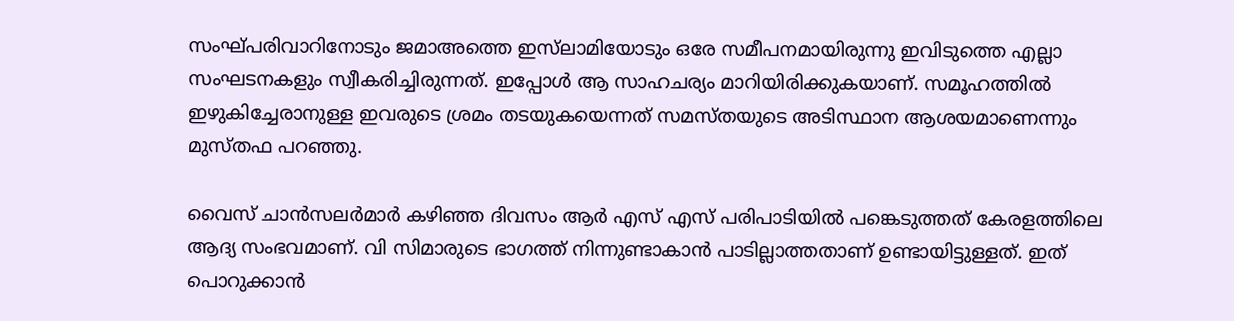സംഘ്പരിവാറിനോടും ജമാഅത്തെ ഇസ്‌ലാമിയോടും ഒരേ സമീപനമായിരുന്നു ഇവിടുത്തെ എല്ലാ സംഘടനകളും സ്വീകരിച്ചിരുന്നത്. ഇപ്പോള്‍ ആ സാഹചര്യം മാറിയിരിക്കുകയാണ്. സമൂഹത്തില്‍ ഇഴുകിച്ചേരാനുള്ള ഇവരുടെ ശ്രമം തടയുകയെന്നത് സമസ്തയുടെ അടിസ്ഥാന ആശയമാണെന്നും മുസ്തഫ പറഞ്ഞു.

വൈസ് ചാന്‍സലര്‍മാര്‍ കഴിഞ്ഞ ദിവസം ആര്‍ എസ് എസ് പരിപാടിയില്‍ പങ്കെടുത്തത് കേരളത്തിലെ ആദ്യ സംഭവമാണ്. വി സിമാരുടെ ഭാഗത്ത് നിന്നുണ്ടാകാന്‍ പാടില്ലാത്തതാണ് ഉണ്ടായിട്ടുള്ളത്. ഇത് പൊറുക്കാന്‍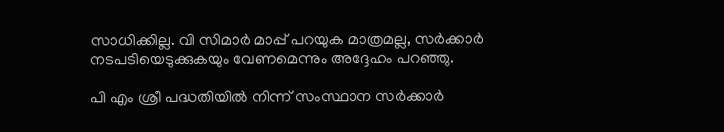സാധിക്കില്ല. വി സിമാര്‍ മാപ്പ് പറയുക മാത്രമല്ല, സര്‍ക്കാര്‍ നടപടിയെടുക്കുകയും വേണമെന്നും അദ്ദേഹം പറഞ്ഞു.

പി എം ശ്രീ പദ്ധതിയില്‍ നിന്ന് സംസ്ഥാന സര്‍ക്കാര്‍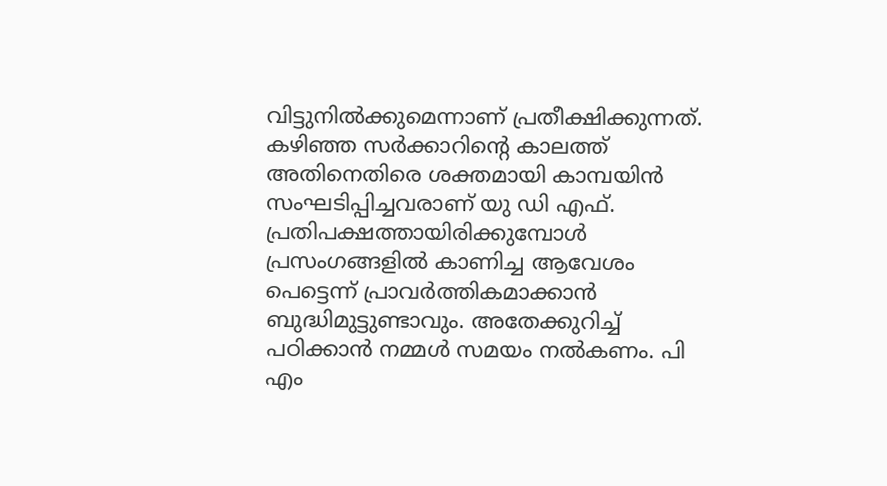വിട്ടുനില്‍ക്കുമെന്നാണ് പ്രതീക്ഷിക്കുന്നത്. കഴിഞ്ഞ സര്‍ക്കാറിന്റെ കാലത്ത് അതിനെതിരെ ശക്തമായി കാമ്പയിന്‍ സംഘടിപ്പിച്ചവരാണ് യു ഡി എഫ്. പ്രതിപക്ഷത്തായിരിക്കുമ്പോള്‍ പ്രസംഗങ്ങളില്‍ കാണിച്ച ആവേശം പെട്ടെന്ന് പ്രാവര്‍ത്തികമാക്കാന്‍ ബുദ്ധിമുട്ടുണ്ടാവും. അതേക്കുറിച്ച് പഠിക്കാന്‍ നമ്മള്‍ സമയം നല്‍കണം. പി എം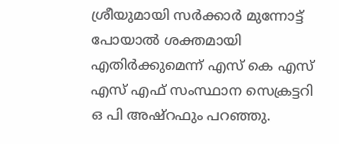ശ്രീയുമായി സര്‍ക്കാര്‍ മുന്നോട്ട് പോയാല്‍ ശക്തമായി എതിര്‍ക്കുമെന്ന് എസ് കെ എസ് എസ് എഫ് സംസ്ഥാന സെക്രട്ടറി ഒ പി അഷ്‌റഫും പറഞ്ഞു.